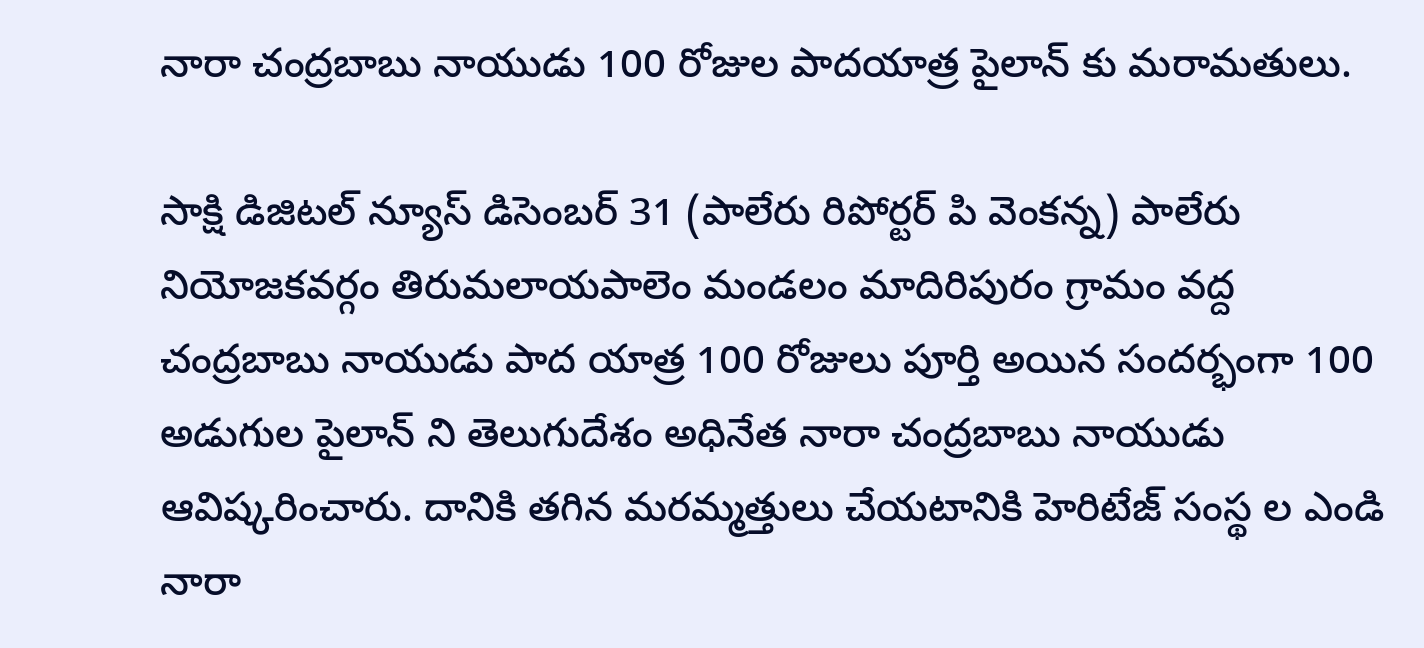నారా చంద్రబాబు నాయుడు 100 రోజుల పాదయాత్ర పైలాన్ కు మరామతులు.

సాక్షి డిజిటల్ న్యూస్ డిసెంబర్ 31 (పాలేరు రిపోర్టర్ పి వెంకన్న) పాలేరు నియోజకవర్గం తిరుమలాయపాలెం మండలం మాదిరిపురం గ్రామం వద్ద చంద్రబాబు నాయుడు పాద యాత్ర 100 రోజులు పూర్తి అయిన సందర్భంగా 100 అడుగుల పైలాన్ ని తెలుగుదేశం అధినేత నారా చంద్రబాబు నాయుడు ఆవిష్కరించారు. దానికి తగిన మరమ్మత్తులు చేయటానికి హెరిటేజ్ సంస్థ ల ఎండి నారా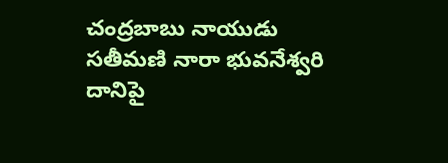చంద్రబాబు నాయుడు సతీమణి నారా భువనేశ్వరి దానిపై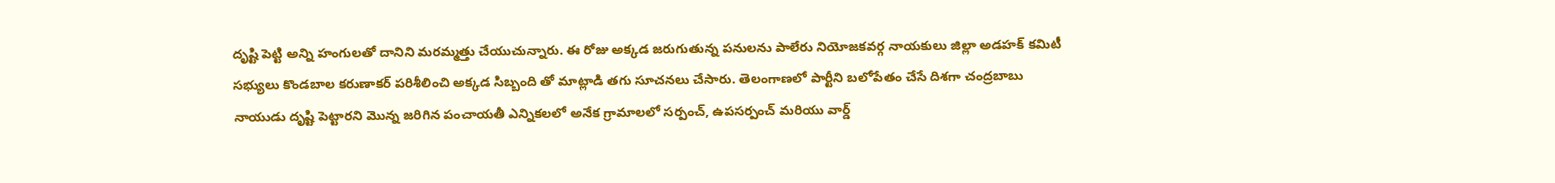దృష్టి పెట్టి అన్ని హంగులతో దానిని మరమ్మత్తు చేయుచున్నారు. ఈ రోజు అక్కడ జరుగుతున్న పనులను పాలేరు నియోజకవర్గ నాయకులు జిల్లా అడహక్ కమిటీ సభ్యులు కొండబాల కరుణాకర్ పరిశీలించి అక్కడ సిబ్బంది తో మాట్లాడి తగు సూచనలు చేసారు. తెలంగాణలో పార్టీని బలోపేతం చేసే దిశగా చంద్రబాబు నాయుడు దృష్టి పెట్టారని మొన్న జరిగిన పంచాయతీ ఎన్నికలలో అనేక గ్రామాలలో సర్పంచ్, ఉపసర్పంచ్ మరియు వార్డ్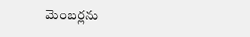మెంబర్లను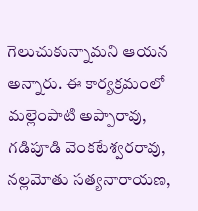గెలుచుకున్నామని ఆయన అన్నారు. ఈ కార్యక్రమంలో మల్లెంపాటి అప్పారావు, గడిపూడి వెంకటేశ్వరరావు, నల్లమోతు సత్యనారాయణ,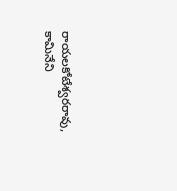రాయలకోటేశ్వరరావు, కామినేని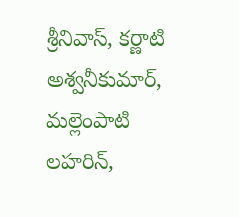శ్రీనివాస్, కర్ణాటి అశ్వనీకుమార్, మల్లెంపాటి లహరిన్,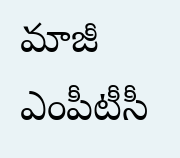మాజీ ఎంపీటీసీ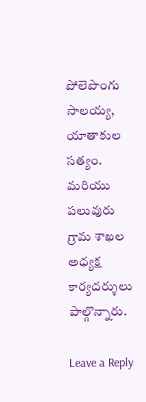పోలెపొంగు సాలయ్య, యాతాకుల సత్యం. మరియు పలువురు గ్రామ శాఖల అధ్యక్ష కార్యదర్శులు పాల్గొన్నారు.

Leave a Reply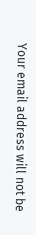Your email address will not be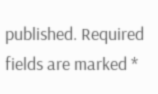published. Required fields are marked *